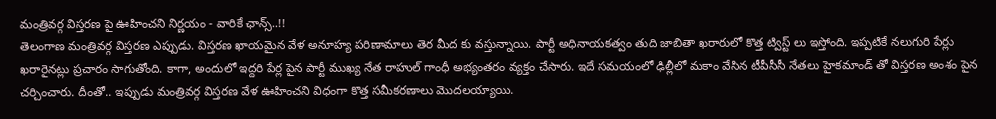మంత్రివర్గ విస్తరణ పై ఊహించని నిర్ణయం - వారికే ఛాన్స్..!!
తెలంగాణ మంత్రివర్గ విస్తరణ ఎప్పుడు. విస్తరణ ఖాయమైన వేళ అనూహ్య పరిణామాలు తెర మీద కు వస్తున్నాయి. పార్టీ అధినాయకత్వం తుది జాబితా ఖరారులో కొత్త ట్విస్ట్ లు ఇస్తోంది. ఇప్పటికే నలుగురి పేర్లు ఖరారైనట్లు ప్రచారం సాగుతోంది. కాగా, అందులో ఇద్దరి పేర్ల పైన పార్టీ ముఖ్య నేత రాహుల్ గాంధీ అభ్యంతరం వ్యక్తం చేసారు. ఇదే సమయంలో ఢిల్లీలో మకాం వేసిన టీపీసీసీ నేతలు హైకమాండ్ తో విస్తరణ అంశం పైన చర్చించారు. దీంతో.. ఇప్పుడు మంత్రివర్గ విస్తరణ వేళ ఊహించని విధంగా కొత్త సమీకరణాలు మొదలయ్యాయి.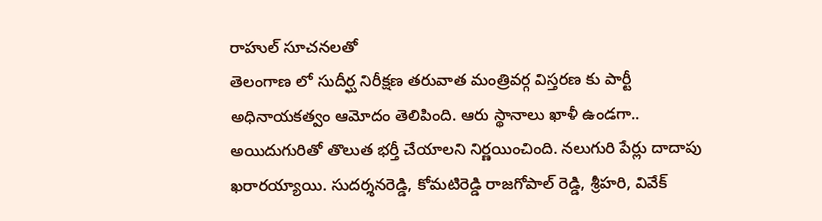రాహుల్ సూచనలతో
తెలంగాణ లో సుదీర్ఘ నిరీక్షణ తరువాత మంత్రివర్గ విస్తరణ కు పార్టీ అధినాయకత్వం ఆమోదం తెలిపింది. ఆరు స్థానాలు ఖాళీ ఉండగా.. అయిదుగురితో తొలుత భర్తీ చేయాలని నిర్ణయించింది. నలుగురి పేర్లు దాదాపు ఖరారయ్యాయి. సుదర్శనరెడ్డి, కోమటిరెడ్డి రాజగోపాల్ రెడ్డి, శ్రీహరి, వివేక్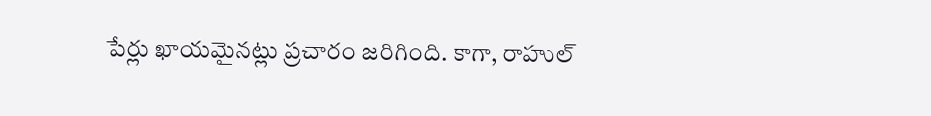పేర్లు ఖాయమైనట్లు ప్రచారం జరిగింది. కాగా, రాహుల్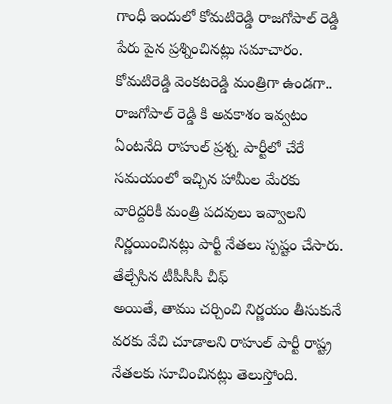గాంధీ ఇందులో కోమటిరెడ్డి రాజగోపాల్ రెడ్డి పేరు పైన ప్రశ్నించినట్లు సమాచారం. కోమటిరెడ్డి వెంకటరెడ్డి మంత్రిగా ఉండగా.. రాజగోపాల్ రెడ్డి కి అవకాశం ఇవ్వటం ఏంటనేది రాహుల్ ప్రశ్న. పార్టీలో చేరే సమయంలో ఇచ్చిన హామీల మేరకు వారిద్దరికీ మంత్రి పదవులు ఇవ్వాలని నిర్ణయించినట్లు పార్టీ నేతలు స్పష్టం చేసారు.
తేల్చేసిన టీపీసీసీ చీఫ్
అయితే, తాము చర్చించి నిర్ణయం తీసుకునే వరకు వేచి చూడాలని రాహుల్ పార్టీ రాష్ట్ర నేతలకు సూచించినట్లు తెలుస్తోంది.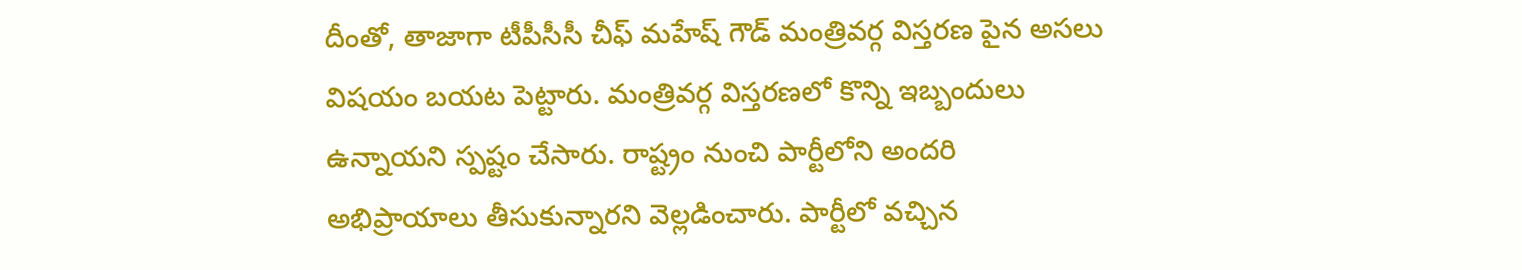దీంతో, తాజాగా టీపీసీసీ చీఫ్ మహేష్ గౌడ్ మంత్రివర్గ విస్తరణ పైన అసలు విషయం బయట పెట్టారు. మంత్రివర్గ విస్తరణలో కొన్ని ఇబ్బందులు ఉన్నాయని స్పష్టం చేసారు. రాష్ట్రం నుంచి పార్టీలోని అందరి అభిప్రాయాలు తీసుకున్నారని వెల్లడించారు. పార్టీలో వచ్చిన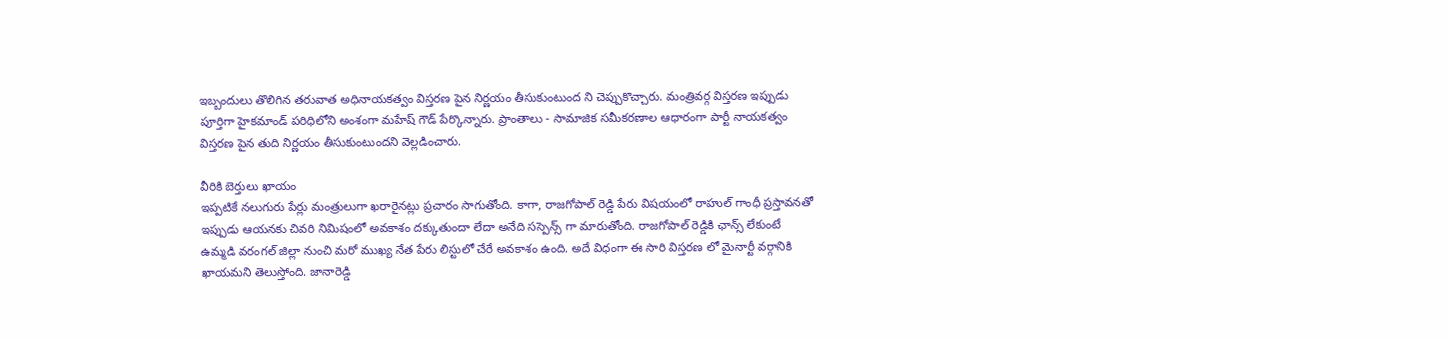ఇబ్బందులు తొలిగిన తరువాత అధినాయకత్వం విస్తరణ పైన నిర్ణయం తీసుకుంటుంద ని చెప్పుకొచ్చారు. మంత్రివర్గ విస్తరణ ఇప్పుడు పూర్తిగా హైకమాండ్ పరిధిలోని అంశంగా మహేష్ గౌడ్ పేర్కొన్నారు. ప్రాంతాలు - సామాజిక సమీకరణాల ఆధారంగా పార్టీ నాయకత్వం విస్తరణ పైన తుది నిర్ణయం తీసుకుంటుందని వెల్లడించారు.

వీరికి బెర్తులు ఖాయం
ఇప్పటికే నలుగురు పేర్లు మంత్రులుగా ఖరారైనట్లు ప్రచారం సాగుతోంది. కాగా, రాజగోపాల్ రెడ్డి పేరు విషయంలో రాహుల్ గాంధీ ప్రస్తావనతో ఇప్పుడు ఆయనకు చివరి నిమిషంలో అవకాశం దక్కుతుందా లేదా అనేది సస్పెన్స్ గా మారుతోంది. రాజగోపాల్ రెడ్డికి ఛాన్స్ లేకుంటే ఉమ్మడి వరంగల్ జిల్లా నుంచి మరో ముఖ్య నేత పేరు లిస్టులో చేరే అవకాశం ఉంది. అదే విధంగా ఈ సారి విస్తరణ లో మైనార్టీ వర్గానికి ఖాయమని తెలుస్తోంది. జానారెడ్డి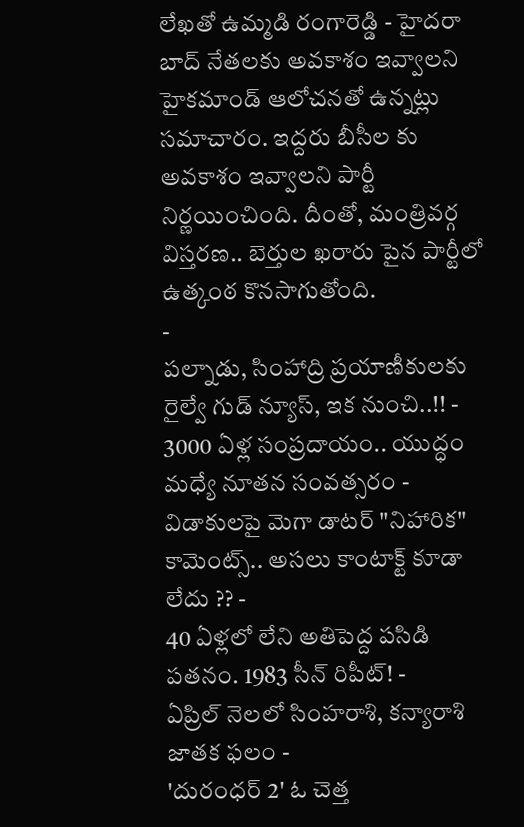లేఖతో ఉమ్మడి రంగారెడ్డి - హైదరా బాద్ నేతలకు అవకాశం ఇవ్వాలని హైకమాండ్ ఆలోచనతో ఉన్నట్లు సమాచారం. ఇద్దరు బీసీల కు అవకాశం ఇవ్వాలని పార్టీ నిర్ణయించింది. దీంతో, మంత్రివర్గ విస్తరణ.. బెర్తుల ఖరారు పైన పార్టీలో ఉత్కంఠ కొనసాగుతోంది.
-
పల్నాడు, సింహాద్రి ప్రయాణీకులకు రైల్వే గుడ్ న్యూస్, ఇక నుంచి..!! -
3000 ఏళ్ల సంప్రదాయం.. యుద్ధం మధ్యే నూతన సంవత్సరం -
విడాకులపై మెగా డాటర్ "నిహారిక" కామెంట్స్.. అసలు కాంటాక్ట్ కూడా లేదు ?? -
40 ఏళ్లలో లేని అతిపెద్ద పసిడి పతనం. 1983 సీన్ రిపీట్! -
ఏప్రిల్ నెలలో సింహరాశి, కన్యారాశి జాతక ఫలం -
'దురంధర్ 2' ఓ చెత్త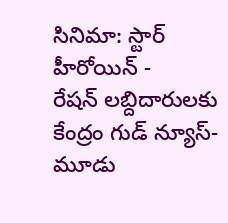సినిమా: స్టార్ హీరోయిన్ -
రేషన్ లబ్దిదారులకు కేంద్రం గుడ్ న్యూస్- మూడు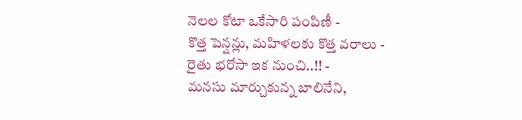నెలల కోటా ఒకేసారి పంపిణీ -
కొత్త పెన్షన్లు, మహిళలకు కొత్త వరాలు - రైతు భరోసా ఇక నుంచి..!! -
మనసు మార్చుకున్న బాలినేని,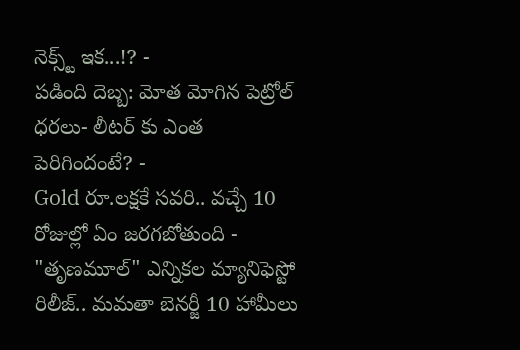నెక్స్ట్ ఇక...!? -
పడింది దెబ్బ: మోత మోగిన పెట్రోల్ ధరలు- లీటర్ కు ఎంత పెరిగిందంటే? -
Gold రూ.లక్షకే సవరి.. వచ్చే 10 రోజుల్లో ఏం జరగబోతుంది -
"తృణమూల్" ఎన్నికల మ్యానిఫెస్టో రిలీజ్.. మమతా బెనర్జీ 10 హామీలు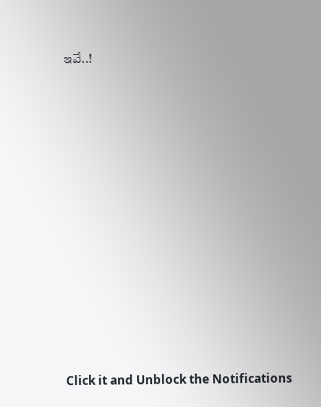ఇవే..!












Click it and Unblock the Notifications